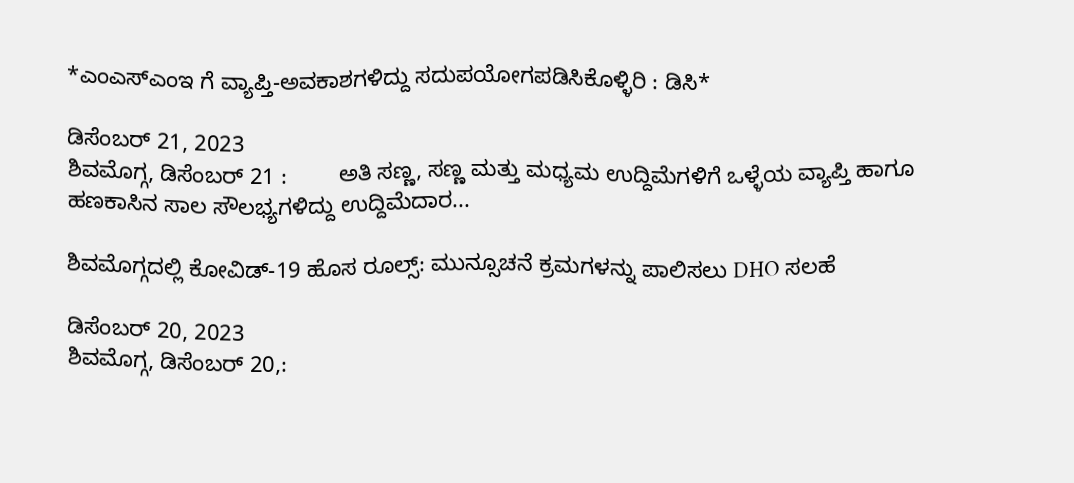*ಎಂಎಸ್‍ಎಂಇ ಗೆ ವ್ಯಾಪ್ತಿ-ಅವಕಾಶಗಳಿದ್ದು ಸದುಪಯೋಗಪಡಿಸಿಕೊಳ್ಳಿರಿ : ಡಿಸಿ*

ಡಿಸೆಂಬರ್ 21, 2023
ಶಿವಮೊಗ್ಗ, ಡಿಸೆಂಬರ್ 21 :        ಅತಿ ಸಣ್ಣ, ಸಣ್ಣ ಮತ್ತು ಮಧ್ಯಮ ಉದ್ದಿಮೆಗಳಿಗೆ ಒಳ್ಳೆಯ ವ್ಯಾಪ್ತಿ ಹಾಗೂ ಹಣಕಾಸಿನ ಸಾಲ ಸೌಲಭ್ಯಗಳಿದ್ದು ಉದ್ದಿಮೆದಾರ...

ಶಿವಮೊಗ್ಗದಲ್ಲಿ ಕೋವಿಡ್-19 ಹೊಸ ರೂಲ್ಸ್: ಮುನ್ಸೂಚನೆ ಕ್ರಮಗಳನ್ನು ಪಾಲಿಸಲು DHO ಸಲಹೆ

ಡಿಸೆಂಬರ್ 20, 2023
ಶಿವಮೊಗ್ಗ, ಡಿಸೆಂಬರ್ 20,: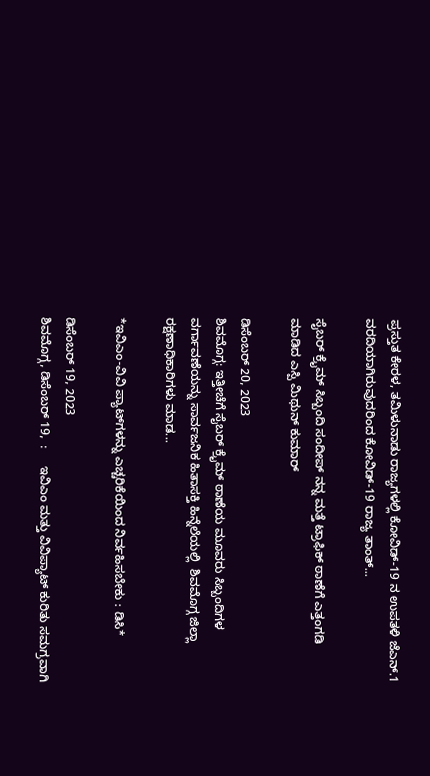ಪ್ರಸ್ತುತ ಕೇರಳ, ತಮಿಳುನಾಡು ರಾಜ್ಯಗಳಲ್ಲಿ ಕೋವಿಡ್-19 ನ ಉಪತಳಿ ಜೆಎನ್.1 ವರದಿಯಾಗಿರುವುದರಿಂದ ಕೋವಿಡ್-19 ರಾಜ್ಯ ತಾಂತ್...

ಸೈಬರ್ ಕ್ರೈಮ್ ಸಿಬ್ಬಂದಿ ಸಂದೀಪ್ ನನ್ನ ಮತ್ತೆ ಟ್ರಾಫಿಕ್ ಠಾಣೆಗೆ ಎತ್ತಂಗಡಿ ಮಾಡಿದ ಎಸ್ಪಿ ಮಿಥುನ್ ಕುಮಾರ್

ಡಿಸೆಂಬರ್ 20, 2023
ಶಿವಮೊಗ್ಗ: ಇತ್ತೀಚೆಗೆ ಸೈಬರ್ ಕ್ರೈಮ್ ಠಾಣೆಯ ಮೂವರು ಸಿಬ್ಬಂದಿಗಳ ವರ್ಗಾವಣೆಯನ್ನು ಸಾರ್ವಜನಿಕ ಹಿತಾಸಕ್ತಿ ಹಿನ್ನೆಲೆಯಲ್ಲಿ  ಶಿವಮೊಗ್ಗ ಜಿಲ್ಲಾ ರಕ್ಷಣಾಧಿಕಾರಿಗಳು ಮಾಡ...

*ಇವಿಎಂ-ವಿವಿ ಪ್ಯಾಟ್‍ಗಳನ್ನು ಎಚ್ಚರಿಕೆಯಿಂದ ನಿರ್ವಹಿಸಬೇಕು : ಡಿಸಿ*

ಡಿಸೆಂಬರ್ 19, 2023
ಶಿವಮೊಗ್ಗ, ಡಿಸೆಂಬರ್ 19,  :     ಇವಿಎಂ ಮತ್ತು ವಿವಿಪ್ಯಾಟ್ ಕುರಿತು ಸಮಗ್ರವಾಗಿ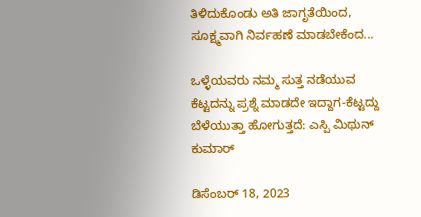ತಿಳಿದುಕೊಂಡು ಅತಿ ಜಾಗೃತೆಯಿಂದ, ಸೂಕ್ಷ್ಮವಾಗಿ ನಿರ್ವಹಣೆ ಮಾಡಬೇಕೆಂದ...

ಒಳ್ಳೆಯವರು ನಮ್ಮ ಸುತ್ತ ನಡೆಯುವ ಕೆಟ್ಟದನ್ನು ಪ್ರಶ್ನೆ ಮಾಡದೇ ಇದ್ದಾಗ-ಕೆಟ್ಟದ್ದು ಬೆಳೆಯುತ್ತಾ ಹೋಗುತ್ತದೆ: ಎಸ್ಪಿ ಮಿಥುನ್ ಕುಮಾರ್

ಡಿಸೆಂಬರ್ 18, 2023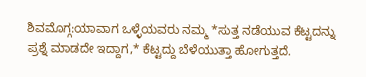ಶಿವಮೊಗ್ಗ:ಯಾವಾಗ ಒಳ್ಳೆಯವರು ನಮ್ಮ *ಸುತ್ತ ನಡೆಯುವ ಕೆಟ್ಟದನ್ನು ಪ್ರಶ್ನೆ ಮಾಡದೇ ಇದ್ದಾಗ,* ಕೆಟ್ಟದ್ದು ಬೆಳೆಯುತ್ತಾ ಹೋಗುತ್ತದೆ.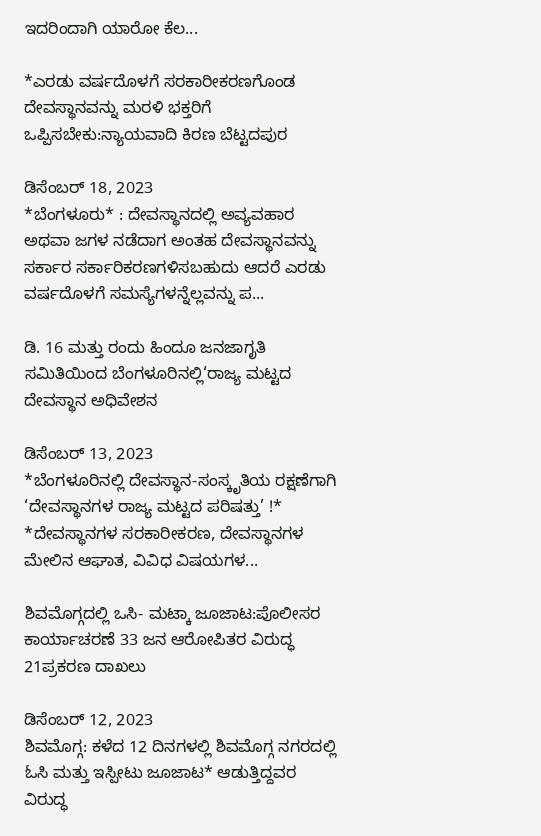ಇದರಿಂದಾಗಿ ಯಾರೋ ಕೆಲ...

*ಎರಡು ವರ್ಷದೊಳಗೆ ಸರಕಾರೀಕರಣಗೊಂಡ ದೇವಸ್ಥಾನವನ್ನು ಮರಳಿ ಭಕ್ತರಿಗೆ ಒಪ್ಪಿಸಬೇಕು:ನ್ಯಾಯವಾದಿ ಕಿರಣ ಬೆಟ್ಟದಪುರ

ಡಿಸೆಂಬರ್ 18, 2023
*ಬೆಂಗಳೂರು* : ದೇವಸ್ಥಾನದಲ್ಲಿ ಅವ್ಯವಹಾರ ಅಥವಾ ಜಗಳ ನಡೆದಾಗ ಅಂತಹ ದೇವಸ್ಥಾನವನ್ನು ಸರ್ಕಾರ ಸರ್ಕಾರಿಕರಣಗಳಿಸಬಹುದು ಆದರೆ ಎರಡು ವರ್ಷದೊಳಗೆ ಸಮಸ್ಯೆಗಳನ್ನೆಲ್ಲವನ್ನು ಪ...

ಡಿ. 16 ಮತ್ತು ರಂದು ಹಿಂದೂ ಜನಜಾಗೃತಿ ಸಮಿತಿಯಿಂದ ಬೆಂಗಳೂರಿನಲ್ಲಿ‘ರಾಜ್ಯ ಮಟ್ಟದ ದೇವಸ್ಥಾನ ಅಧಿವೇಶನ

ಡಿಸೆಂಬರ್ 13, 2023
*ಬೆಂಗಳೂರಿನಲ್ಲಿ ದೇವಸ್ಥಾನ-ಸಂಸ್ಕೃತಿಯ ರಕ್ಷಣೆಗಾಗಿ ‘ದೇವಸ್ಥಾನಗಳ ರಾಜ್ಯ ಮಟ್ಟದ ಪರಿಷತ್ತು’ !* *ದೇವಸ್ಥಾನಗಳ ಸರಕಾರೀಕರಣ, ದೇವಸ್ಥಾನಗಳ ಮೇಲಿನ ಆಘಾತ, ವಿವಿಧ ವಿಷಯಗಳ...

ಶಿವಮೊಗ್ಗದಲ್ಲಿ ಒಸಿ- ಮಟ್ಕಾ ಜೂಜಾಟ:ಪೊಲೀಸರ ಕಾರ್ಯಾಚರಣೆ 33 ಜನ ಆರೋಪಿತರ ವಿರುದ್ಧ 21ಪ್ರಕರಣ ದಾಖಲು

ಡಿಸೆಂಬರ್ 12, 2023
ಶಿವಮೊಗ್ಗ: ಕಳೆದ 12 ದಿನಗಳಲ್ಲಿ ಶಿವಮೊಗ್ಗ ನಗರದಲ್ಲಿ ಓಸಿ ಮತ್ತು ಇಸ್ಪೀಟು ಜೂಜಾಟ* ಆಡುತ್ತಿದ್ದವರ ವಿರುದ್ಧ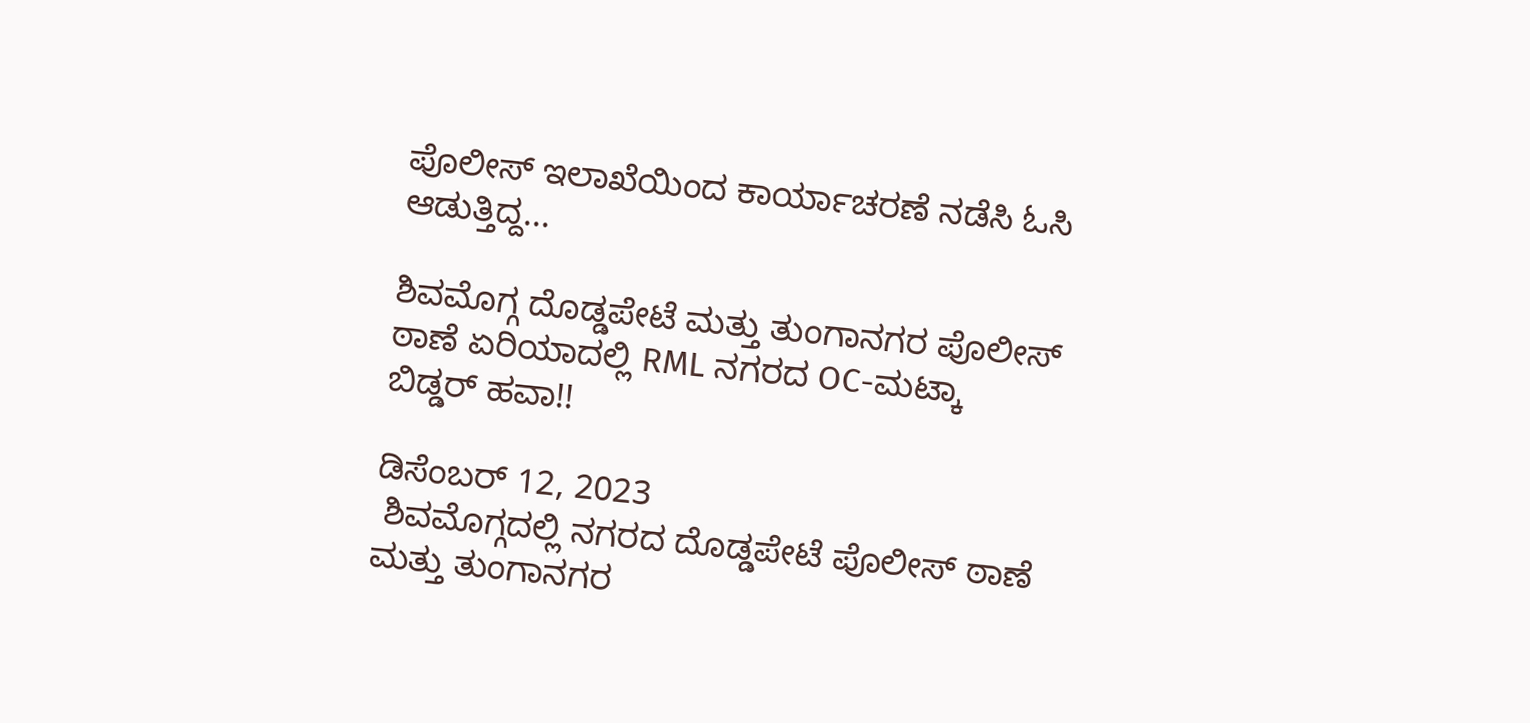ಪೊಲೀಸ್ ಇಲಾಖೆಯಿಂದ ಕಾರ್ಯಾಚರಣೆ ನಡೆಸಿ ಓಸಿ ಆಡುತ್ತಿದ್ದ...

ಶಿವಮೊಗ್ಗ ದೊಡ್ಡಪೇಟೆ ಮತ್ತು ತುಂಗಾನಗರ ಪೊಲೀಸ್ ಠಾಣೆ ಏರಿಯಾದಲ್ಲಿ RML ನಗರದ OC-ಮಟ್ಕಾ ಬಿಡ್ಡರ್ ಹವಾ!!

ಡಿಸೆಂಬರ್ 12, 2023
 ಶಿವಮೊಗ್ಗದಲ್ಲಿ ನಗರದ ದೊಡ್ಡಪೇಟೆ ಪೊಲೀಸ್ ಠಾಣೆ ಮತ್ತು ತುಂಗಾನಗರ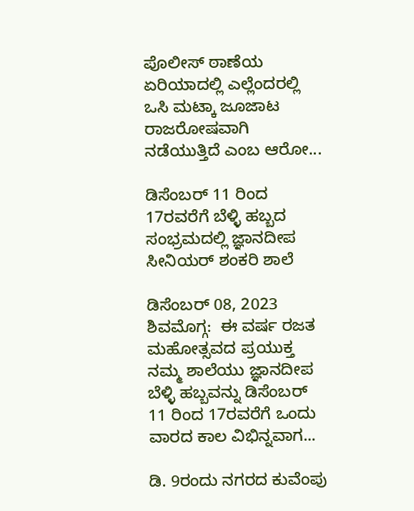ಪೊಲೀಸ್ ಠಾಣೆಯ ಏರಿಯಾದಲ್ಲಿ ಎಲ್ಲೆಂದರಲ್ಲಿ ಒಸಿ ಮಟ್ಕಾ ಜೂಜಾಟ ರಾಜರೋಷವಾಗಿ ನಡೆಯುತ್ತಿದೆ ಎಂಬ ಆರೋ...

ಡಿಸೆಂಬರ್ 11 ರಿಂದ 17ರವರೆಗೆ ಬೆಳ್ಳಿ ಹಬ್ಬದ ಸಂಭ್ರಮದಲ್ಲಿ ಜ್ಞಾನದೀಪ ಸೀನಿಯರ್ ಶಂಕರಿ ಶಾಲೆ

ಡಿಸೆಂಬರ್ 08, 2023
ಶಿವಮೊಗ್ಗ:  ಈ ವರ್ಷ ರಜತ ಮಹೋತ್ಸವದ ಪ್ರಯುಕ್ತ ನಮ್ಮ ಶಾಲೆಯು ಜ್ಞಾನದೀಪ ಬೆಳ್ಳಿ ಹಬ್ಬವನ್ನು ಡಿಸೆಂಬರ್ 11 ರಿಂದ 17ರವರೆಗೆ ಒಂದು ವಾರದ ಕಾಲ ವಿಭಿನ್ನವಾಗ...

ಡಿ. 9ರಂದು ನಗರದ ಕುವೆಂಪು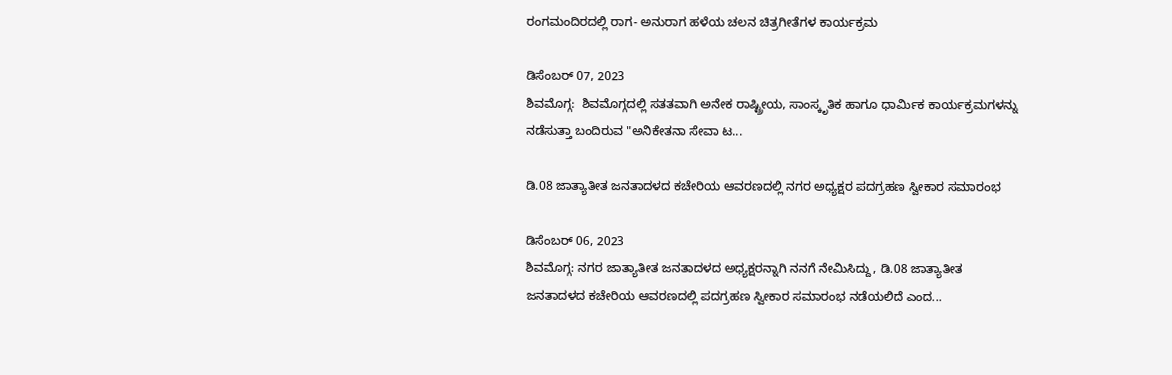ರಂಗಮಂದಿರದಲ್ಲಿ ರಾಗ- ಅನುರಾಗ ಹಳೆಯ ಚಲನ ಚಿತ್ರಗೀತೆಗಳ ಕಾರ್ಯಕ್ರಮ

ಡಿಸೆಂಬರ್ 07, 2023
ಶಿವಮೊಗ್ಗ:  ಶಿವಮೊಗ್ಗದಲ್ಲಿ ಸತತವಾಗಿ ಅನೇಕ ರಾಷ್ಟ್ರೀಯ, ಸಾಂಸ್ಕೃತಿಕ ಹಾಗೂ ಧಾರ್ಮಿಕ ಕಾರ್ಯಕ್ರಮಗಳನ್ನು ನಡೆಸುತ್ತಾ ಬಂದಿರುವ "ಅನಿಕೇತನಾ ಸೇವಾ ಟ...

ಡಿ.08 ಜಾತ್ಯಾತೀತ ಜನತಾದಳದ ಕಚೇರಿಯ ಆವರಣದಲ್ಲಿ ನಗರ ಅಧ್ಯಕ್ಷರ ಪದಗ್ರಹಣ ಸ್ವೀಕಾರ ಸಮಾರಂಭ

ಡಿಸೆಂಬರ್ 06, 2023
ಶಿವಮೊಗ್ಗ: ನಗರ ಜಾತ್ಯಾತೀತ ಜನತಾದಳದ ಅಧ್ಯಕ್ಷರನ್ನಾಗಿ ನನಗೆ ನೇಮಿಸಿದ್ದು, ಡಿ.08 ಜಾತ್ಯಾತೀತ ಜನತಾದಳದ ಕಚೇರಿಯ ಆವರಣದಲ್ಲಿ ಪದಗ್ರಹಣ ಸ್ವೀಕಾರ ಸಮಾರಂಭ ನಡೆಯಲಿದೆ ಎಂದ...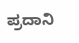ಪ್ರದಾನಿ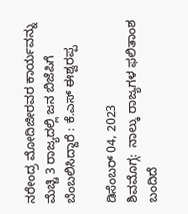ನರೇಂದ್ರ ಮೋದಿಜೀರವರ ಕಾರ್ಯವನ್ನು ಮೆಚ್ಚಿ 3 ರಾಜ್ಯದಲ್ಲಿ ಜನ ಬಿಜೆಪಿಗೆ ಬೆಂಬಲಿಸಿದ್ದಾರೆ : ಕೆ.ಎಸ್ ಈಶ್ವರಪ್ಪ

ಡಿಸೆಂಬರ್ 04, 2023
ಶಿವಮೊಗ್ಗ:  ನಾಲ್ಕು ರಾಜ್ಯಗಳ ಫಲಿತಾಂಶ ಬಂದಿದೆ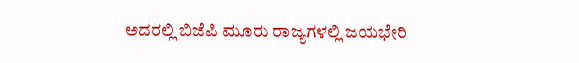ಅದರಲ್ಲಿ ಬಿಜೆಪಿ ಮೂರು ರಾಜ್ಯಗಳಲ್ಲಿ ಜಯಭೇರಿ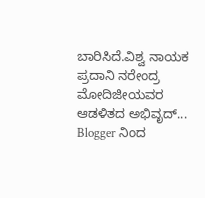ಬಾರಿಸಿದೆ.ವಿಶ್ವ ನಾಯಕ ಪ್ರದಾನಿ ನರೇಂದ್ರ ಮೋದಿಜೀಯವರ ಆಡಳಿತದ ಅಭಿವೃದ್...
Blogger ನಿಂದ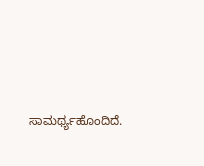ಸಾಮರ್ಥ್ಯಹೊಂದಿದೆ.